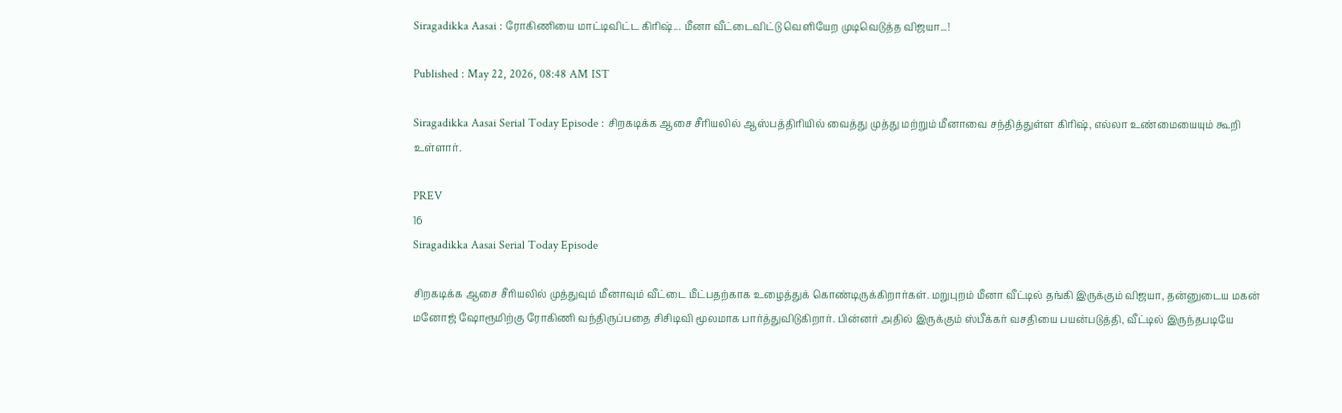Siragadikka Aasai : ரோகிணியை மாட்டிவிட்ட கிரிஷ்... மீனா வீட்டைவிட்டு வெளியேற முடிவெடுத்த விஜயா...!

Published : May 22, 2026, 08:48 AM IST

Siragadikka Aasai Serial Today Episode : சிறகடிக்க ஆசை சீரியலில் ஆஸ்பத்திரியில் வைத்து முத்து மற்றும் மீனாவை சந்தித்துள்ள கிரிஷ், எல்லா உண்மையையும் கூறி உள்ளார்.

PREV
16
Siragadikka Aasai Serial Today Episode

சிறகடிக்க ஆசை சீரியலில் முத்துவும் மீனாவும் வீட்டை மீட்பதற்காக உழைத்துக் கொண்டிருக்கிறார்கள். மறுபுறம் மீனா வீட்டில் தங்கி இருக்கும் விஜயா, தன்னுடைய மகன் மனோஜ் ஷோரூமிற்கு ரோகிணி வந்திருப்பதை சிசிடிவி மூலமாக பார்த்துவிடுகிறார். பின்னர் அதில் இருக்கும் ஸ்பீக்கர் வசதியை பயன்படுத்தி, வீட்டில் இருந்தபடியே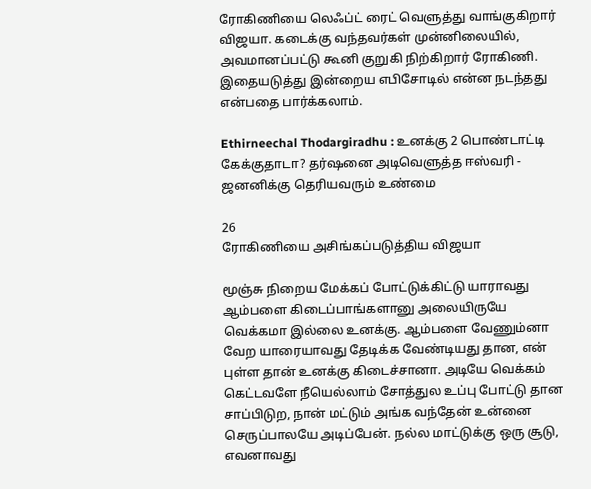ரோகிணியை லெஃப்ட் ரைட் வெளுத்து வாங்குகிறார் விஜயா. கடைக்கு வந்தவர்கள் முன்னிலையில், அவமானப்பட்டு கூனி குறுகி நிற்கிறார் ரோகிணி. இதையடுத்து இன்றைய எபிசோடில் என்ன நடந்தது என்பதை பார்க்கலாம்.

Ethirneechal Thodargiradhu : உனக்கு 2 பொண்டாட்டி கேக்குதாடா? தர்ஷனை அடிவெளுத்த ஈஸ்வரி - ஜனனிக்கு தெரியவரும் உண்மை

26
ரோகிணியை அசிங்கப்படுத்திய விஜயா

மூஞ்சு நிறைய மேக்கப் போட்டுக்கிட்டு யாராவது ஆம்பளை கிடைப்பாங்களானு அலையிருயே வெக்கமா இல்லை உனக்கு. ஆம்பளை வேணும்னா வேற யாரையாவது தேடிக்க வேண்டியது தான, என் புள்ள தான் உனக்கு கிடைச்சானா. அடியே வெக்கம் கெட்டவளே நீயெல்லாம் சோத்துல உப்பு போட்டு தான சாப்பிடுற, நான் மட்டும் அங்க வந்தேன் உன்னை செருப்பாலயே அடிப்பேன். நல்ல மாட்டுக்கு ஒரு சூடு, எவனாவது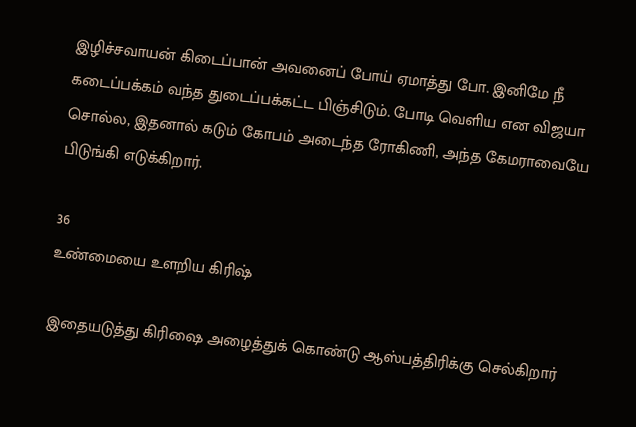இழிச்சவாயன் கிடைப்பான் அவனைப் போய் ஏமாத்து போ. இனிமே நீ கடைப்பக்கம் வந்த துடைப்பக்கட்ட பிஞ்சிடும். போடி வெளிய என விஜயா சொல்ல, இதனால் கடும் கோபம் அடைந்த ரோகிணி, அந்த கேமராவையே பிடுங்கி எடுக்கிறார்.

36
உண்மையை உளறிய கிரிஷ்

இதையடுத்து கிரிஷை அழைத்துக் கொண்டு ஆஸ்பத்திரிக்கு செல்கிறார்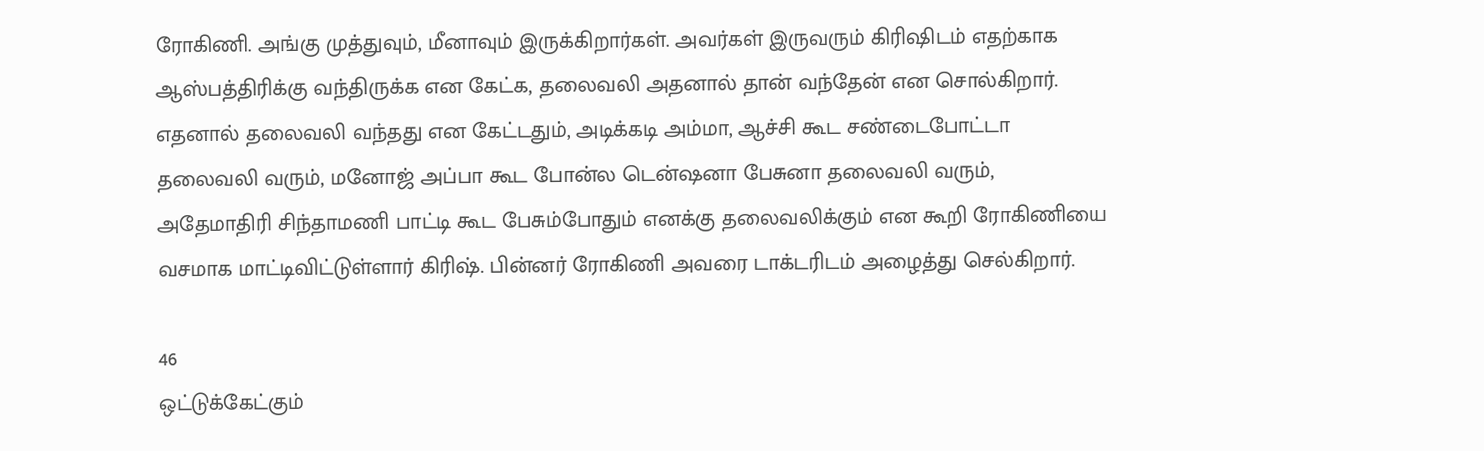ரோகிணி. அங்கு முத்துவும், மீனாவும் இருக்கிறார்கள். அவர்கள் இருவரும் கிரிஷிடம் எதற்காக ஆஸ்பத்திரிக்கு வந்திருக்க என கேட்க, தலைவலி அதனால் தான் வந்தேன் என சொல்கிறார். எதனால் தலைவலி வந்தது என கேட்டதும், அடிக்கடி அம்மா, ஆச்சி கூட சண்டைபோட்டா தலைவலி வரும், மனோஜ் அப்பா கூட போன்ல டென்ஷனா பேசுனா தலைவலி வரும், அதேமாதிரி சிந்தாமணி பாட்டி கூட பேசும்போதும் எனக்கு தலைவலிக்கும் என கூறி ரோகிணியை வசமாக மாட்டிவிட்டுள்ளார் கிரிஷ். பின்னர் ரோகிணி அவரை டாக்டரிடம் அழைத்து செல்கிறார்.

46
ஒட்டுக்கேட்கும்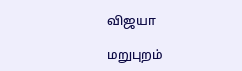விஜயா

மறுபுறம்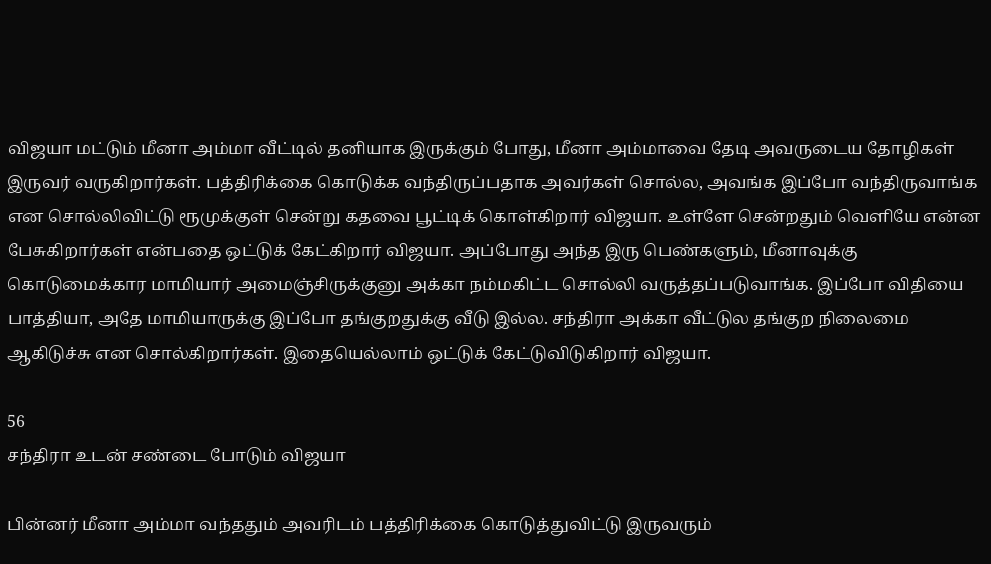விஜயா மட்டும் மீனா அம்மா வீட்டில் தனியாக இருக்கும் போது, மீனா அம்மாவை தேடி அவருடைய தோழிகள் இருவர் வருகிறார்கள். பத்திரிக்கை கொடுக்க வந்திருப்பதாக அவர்கள் சொல்ல, அவங்க இப்போ வந்திருவாங்க என சொல்லிவிட்டு ரூமுக்குள் சென்று கதவை பூட்டிக் கொள்கிறார் விஜயா. உள்ளே சென்றதும் வெளியே என்ன பேசுகிறார்கள் என்பதை ஒட்டுக் கேட்கிறார் விஜயா. அப்போது அந்த இரு பெண்களும், மீனாவுக்கு கொடுமைக்கார மாமியார் அமைஞ்சிருக்குனு அக்கா நம்மகிட்ட சொல்லி வருத்தப்படுவாங்க. இப்போ விதியை பாத்தியா, அதே மாமியாருக்கு இப்போ தங்குறதுக்கு வீடு இல்ல. சந்திரா அக்கா வீட்டுல தங்குற நிலைமை ஆகிடுச்சு என சொல்கிறார்கள். இதையெல்லாம் ஒட்டுக் கேட்டுவிடுகிறார் விஜயா.

56
சந்திரா உடன் சண்டை போடும் விஜயா

பின்னர் மீனா அம்மா வந்ததும் அவரிடம் பத்திரிக்கை கொடுத்துவிட்டு இருவரும்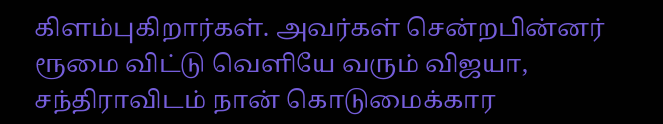கிளம்புகிறார்கள். அவர்கள் சென்றபின்னர் ரூமை விட்டு வெளியே வரும் விஜயா, சந்திராவிடம் நான் கொடுமைக்கார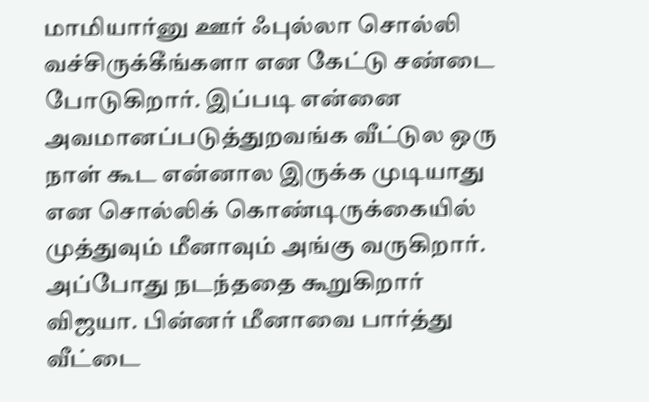மாமியார்னு ஊர் ஃபுல்லா சொல்லி வச்சிருக்கீங்களா என கேட்டு சண்டை போடுகிறார். இப்படி என்னை அவமானப்படுத்துறவங்க வீட்டுல ஒரு நாள் கூட என்னால இருக்க முடியாது என சொல்லிக் கொண்டிருக்கையில் முத்துவும் மீனாவும் அங்கு வருகிறார். அப்போது நடந்ததை கூறுகிறார் விஜயா. பின்னர் மீனாவை பார்த்து வீட்டை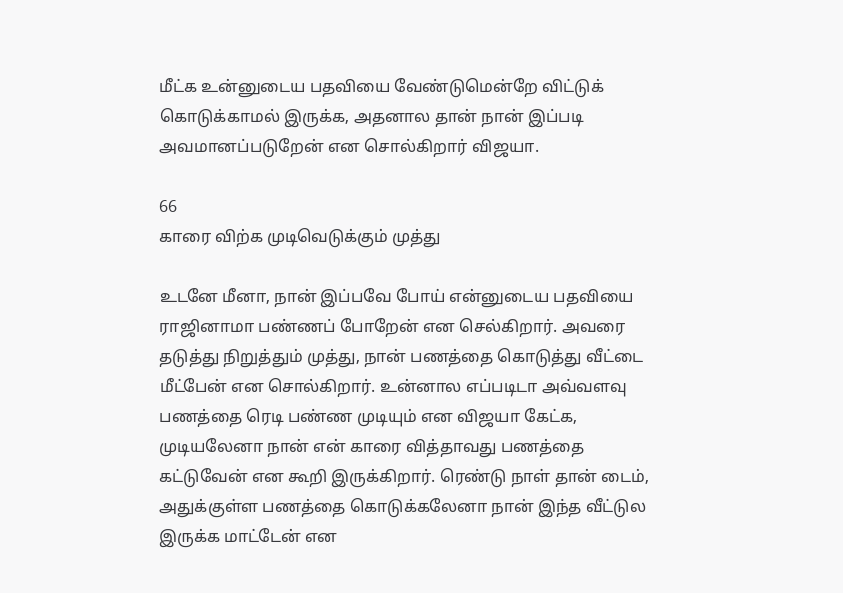மீட்க உன்னுடைய பதவியை வேண்டுமென்றே விட்டுக் கொடுக்காமல் இருக்க, அதனால தான் நான் இப்படி அவமானப்படுறேன் என சொல்கிறார் விஜயா.

66
காரை விற்க முடிவெடுக்கும் முத்து

உடனே மீனா, நான் இப்பவே போய் என்னுடைய பதவியை ராஜினாமா பண்ணப் போறேன் என செல்கிறார். அவரை தடுத்து நிறுத்தும் முத்து, நான் பணத்தை கொடுத்து வீட்டை மீட்பேன் என சொல்கிறார். உன்னால எப்படிடா அவ்வளவு பணத்தை ரெடி பண்ண முடியும் என விஜயா கேட்க, முடியலேனா நான் என் காரை வித்தாவது பணத்தை கட்டுவேன் என கூறி இருக்கிறார். ரெண்டு நாள் தான் டைம், அதுக்குள்ள பணத்தை கொடுக்கலேனா நான் இந்த வீட்டுல இருக்க மாட்டேன் என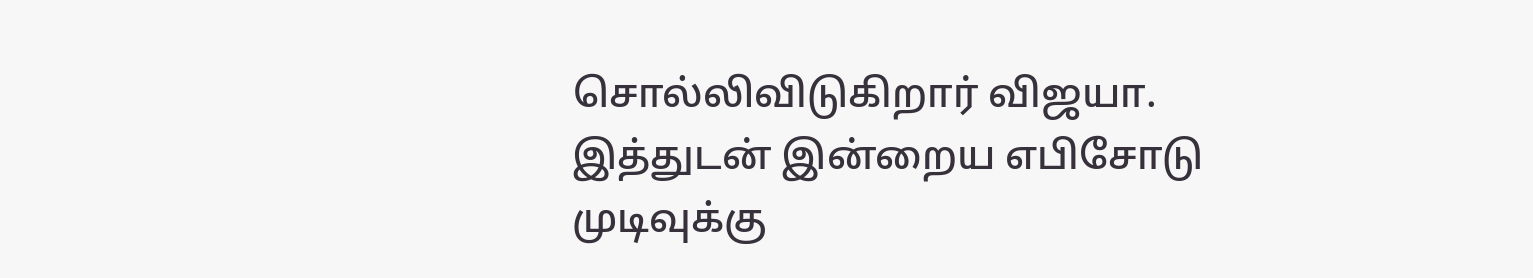சொல்லிவிடுகிறார் விஜயா. இத்துடன் இன்றைய எபிசோடு முடிவுக்கு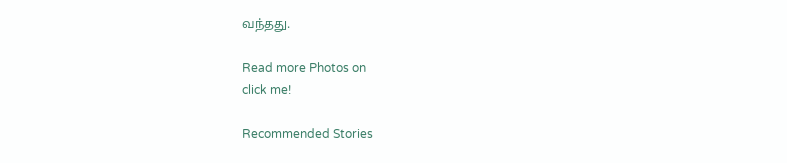வந்தது.

Read more Photos on
click me!

Recommended Stories